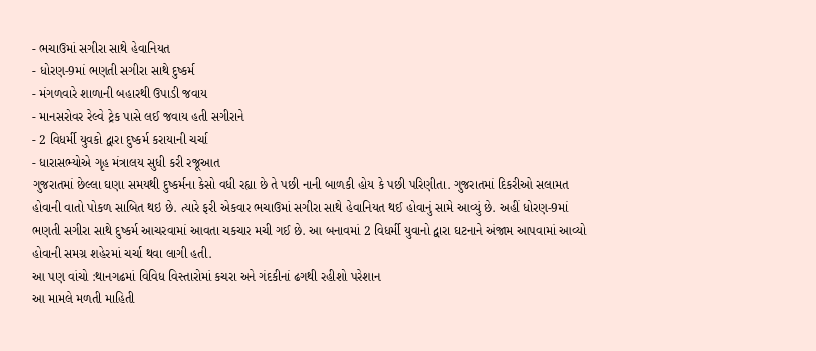- ભચાઉમાં સગીરા સાથે હેવાનિયત
- ધોરણ-9માં ભણતી સગીરા સાથે દુષ્કર્મ
- મંગળવારે શાળાની બહારથી ઉપાડી જવાય
- માનસરોવર રેલ્વે ટ્રેક પાસે લઈ જવાય હતી સગીરાને
- 2 વિધર્મી યુવકો દ્વારા દુષ્કર્મ કરાયાની ચર્ચા
- ધારાસભ્યોએ ગૃહ મંત્રાલય સુધી કરી રજૂઆત
ગુજરાતમાં છેલ્લા ઘણા સમયથી દુષ્કર્મના કેસો વધી રહ્યા છે તે પછી નાની બાળકી હોય કે પછી પરિણીતા. ગુજરાતમાં દિકરીઓ સલામત હોવાની વાતો પોકળ સાબિત થઇ છે. ત્યારે ફરી એકવાર ભચાઉમાં સગીરા સાથે હેવાનિયત થઈ હોવાનું સામે આવ્યું છે. અહીં ધોરણ-9માં ભણતી સગીરા સાથે દુષ્કર્મ આચરવામાં આવતા ચકચાર મચી ગઈ છે. આ બનાવમાં 2 વિધર્મી યુવાનો દ્વારા ઘટનાને અંજામ આપવામાં આવ્યો હોવાની સમગ્ર શહેરમાં ચર્ચા થવા લાગી હતી.
આ પણ વાંચો :થાનગઢમાં વિવિધ વિસ્તારોમાં કચરા અને ગંદકીનાં ઢગથી રહીશો પરેશાન
આ મામલે મળતી માહિતી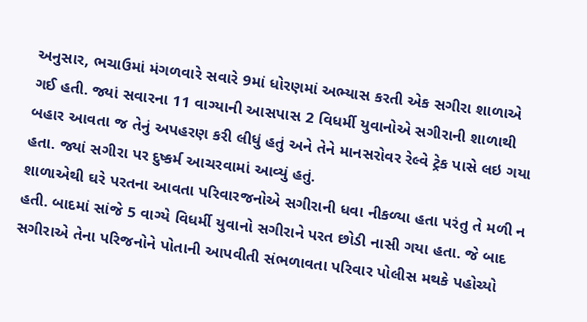અનુસાર, ભચાઉમાં મંગળવારે સવારે 9માં ધોરણમાં અભ્યાસ કરતી એક સગીરા શાળાએ ગઈ હતી. જ્યાં સવારના 11 વાગ્યાની આસપાસ 2 વિધર્મી યુવાનોએ સગીરાની શાળાથી બહાર આવતા જ તેનું અપહરણ કરી લીધું હતું અને તેને માનસરોવર રેલ્વે ટ્રેક પાસે લઇ ગયા હતા. જ્યાં સગીરા પર દુષ્કર્મ આચરવામાં આવ્યું હતું.
શાળાએથી ઘરે પરતના આવતા પરિવારજનોએ સગીરાની ધવા નીકળ્યા હતા પરંતુ તે મળી ન હતી. બાદમાં સાંજે 5 વાગ્યે વિધર્મી યુવાનો સગીરાને પરત છોડી નાસી ગયા હતા. જે બાદ સગીરાએ તેના પરિજનોને પોતાની આપવીતી સંભળાવતા પરિવાર પોલીસ મથકે પહોચ્યો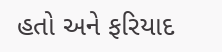હતો અને ફરિયાદ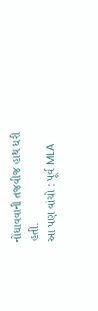નોંધાવવાની તજવીજ હાથ ધરી હતી.
આ પણ વાંચો : પૂર્વ MLA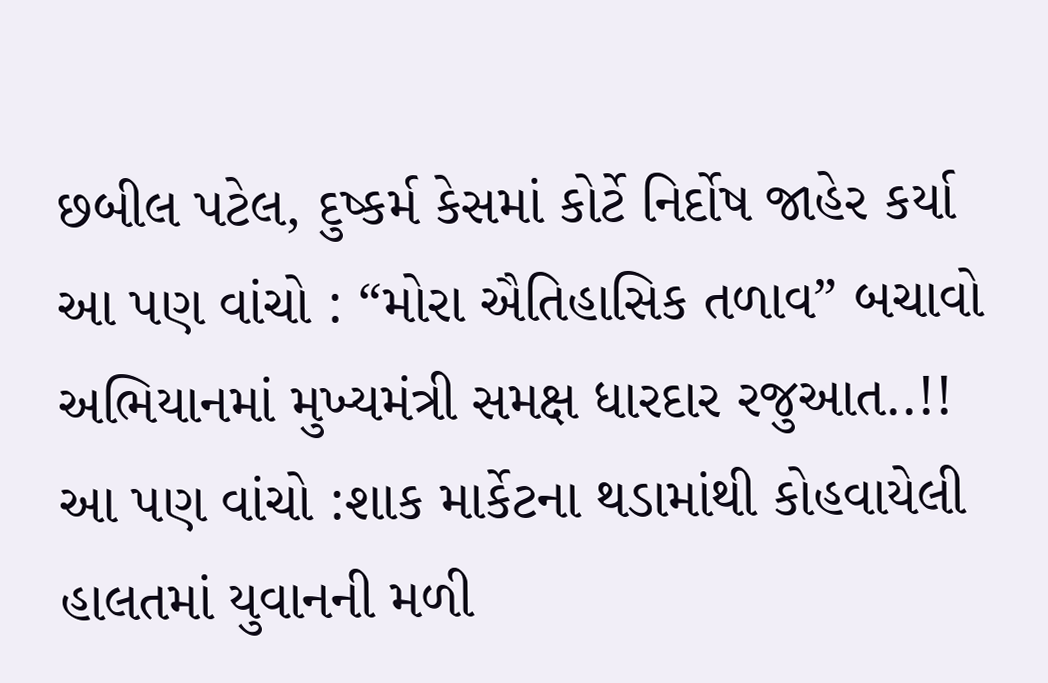છબીલ પટેલ, દુષ્કર્મ કેસમાં કોર્ટે નિર્દોષ જાહેર કર્યા
આ પણ વાંચો : “મોરા ઐતિહાસિક તળાવ” બચાવો અભિયાનમાં મુખ્યમંત્રી સમક્ષ ધારદાર રજુઆત..!!
આ પણ વાંચો :શાક માર્કેટના થડામાંથી કોહવાયેલી હાલતમાં યુવાનની મળી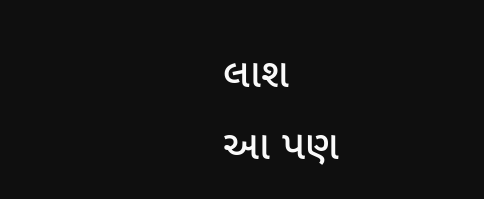લાશ
આ પણ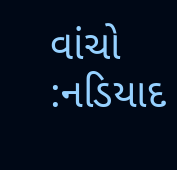વાંચો :નડિયાદ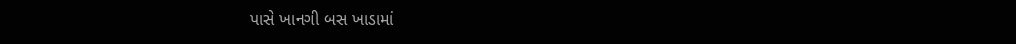પાસે ખાનગી બસ ખાડામાં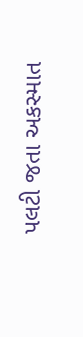પલટી જતા અકસ્માત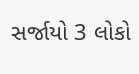સર્જાયો 3 લોકો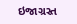ઇજાગ્રસ્ત